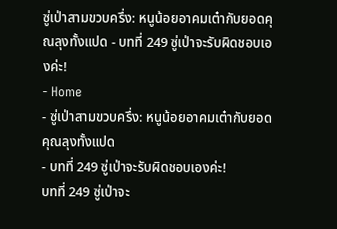ซู่เป่าสามขวบครึ่ง: หนูน้อยอาคมเต๋ากับยอดคุณลุงทั้งแปด - บทที่ 249 ซู่เป่าจะรับผิดชอบเองค่ะ!
- Home
- ซู่เป่าสามขวบครึ่ง: หนูน้อยอาคมเต๋ากับยอดคุณลุงทั้งแปด
- บทที่ 249 ซู่เป่าจะรับผิดชอบเองค่ะ!
บทที่ 249 ซู่เป่าจะ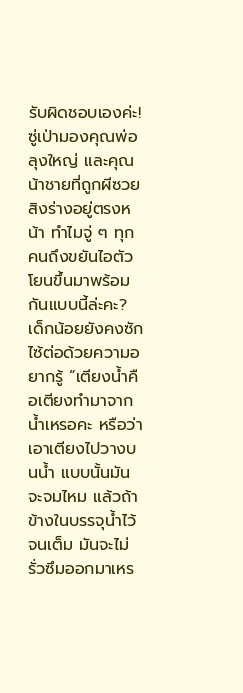รับผิดชอบเองค่ะ!
ซู่เป่ามองคุณพ่อ ลุงใหญ่ และคุณน้าชายที่ถูกผีซวยสิงร่างอยู่ตรงหน้า ทำไมจู่ ๆ ทุกคนถึงขยันไอตัวโยนขึ้นมาพร้อมกันแบบนี้ล่ะคะ?
เด็กน้อยยังคงซักไซ้ต่อด้วยความอยากรู้ “เตียงน้ำคือเตียงทำมาจากน้ำเหรอคะ หรือว่าเอาเตียงไปวางบนน้ำ แบบนั้นมันจะจมไหม แล้วถ้าข้างในบรรจุน้ำไว้จนเต็ม มันจะไม่รั่วซึมออกมาเหร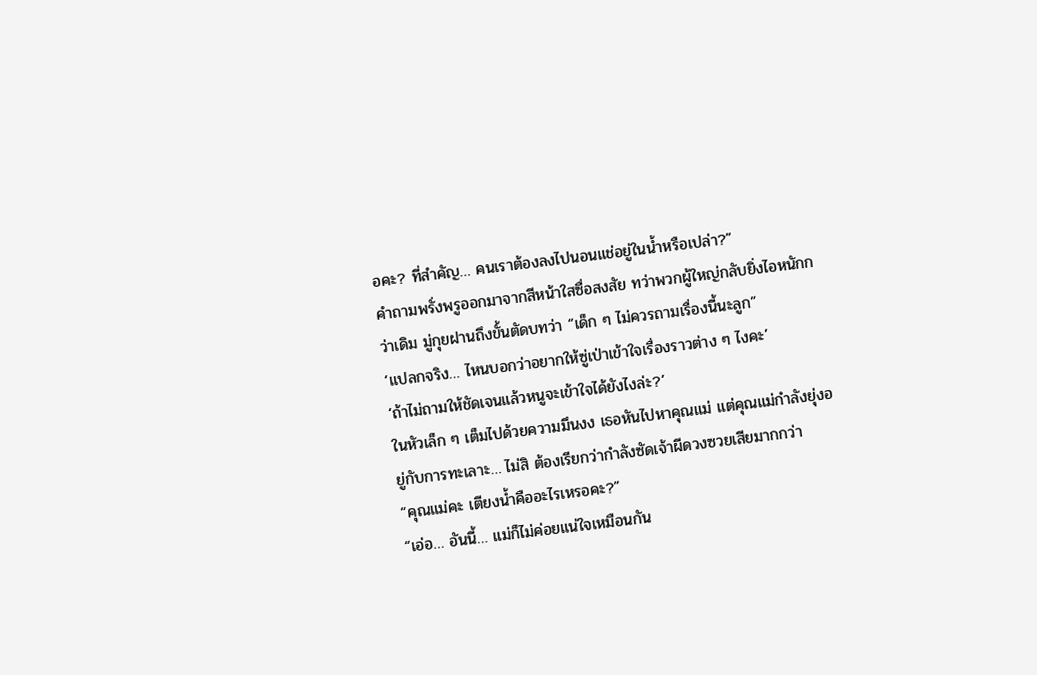อคะ? ที่สำคัญ… คนเราต้องลงไปนอนแช่อยู่ในน้ำหรือเปล่า?”
คำถามพรั่งพรูออกมาจากสีหน้าใสซื่อสงสัย ทว่าพวกผู้ใหญ่กลับยิ่งไอหนักกว่าเดิม มู่กุยฝานถึงขั้นตัดบทว่า “เด็ก ๆ ไม่ควรถามเรื่องนี้นะลูก”
‘แปลกจริง… ไหนบอกว่าอยากให้ซู่เป่าเข้าใจเรื่องราวต่าง ๆ ไงคะ’
‘ถ้าไม่ถามให้ชัดเจนแล้วหนูจะเข้าใจได้ยังไงล่ะ?’
ในหัวเล็ก ๆ เต็มไปด้วยความมึนงง เธอหันไปหาคุณแม่ แต่คุณแม่กำลังยุ่งอยู่กับการทะเลาะ… ไม่สิ ต้องเรียกว่ากำลังซัดเจ้าผีดวงซวยเสียมากกว่า
“คุณแม่คะ เตียงน้ำคืออะไรเหรอคะ?”
“เอ่อ… อันนี้… แม่ก็ไม่ค่อยแน่ใจเหมือนกัน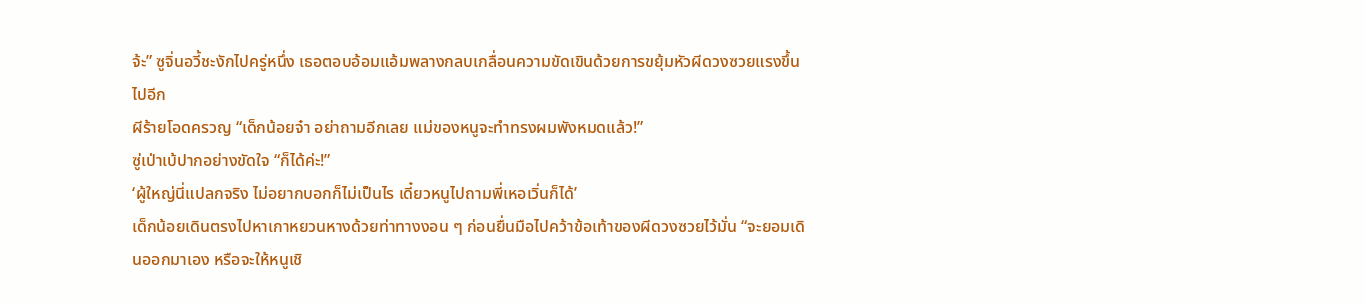จ้ะ” ซูจิ่นอวี้ชะงักไปครู่หนึ่ง เธอตอบอ้อมแอ้มพลางกลบเกลื่อนความขัดเขินด้วยการขยุ้มหัวผีดวงซวยแรงขึ้นไปอีก
ผีร้ายโอดครวญ “เด็กน้อยจ๋า อย่าถามอีกเลย แม่ของหนูจะทำทรงผมพังหมดแล้ว!”
ซู่เป่าเบ้ปากอย่างขัดใจ “ก็ได้ค่ะ!”
‘ผู้ใหญ่นี่แปลกจริง ไม่อยากบอกก็ไม่เป็นไร เดี๋ยวหนูไปถามพี่เหอเวิ่นก็ได้’
เด็กน้อยเดินตรงไปหาเกาหยวนหางด้วยท่าทางงอน ๆ ก่อนยื่นมือไปคว้าข้อเท้าของผีดวงซวยไว้มั่น “จะยอมเดินออกมาเอง หรือจะให้หนูเชิ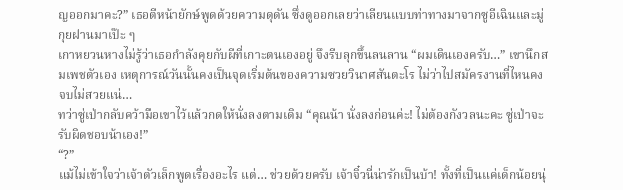ญออกมาคะ?” เธอตีหน้ายักษ์พูดด้วยความดุดัน ซึ่งดูออกเลยว่าเลียนแบบท่าทางมาจากซูอีเฉินและมู่กุยฝานมาเป๊ะ ๆ
เกาหยวนหางไม่รู้ว่าเธอกำลังคุยกับผีที่เกาะตนเองอยู่ จึงรีบลุกขึ้นลนลาน “ผมเดินเองครับ…” เขานึกสมเพชตัวเอง เหตุการณ์วันนั้นคงเป็นจุดเริ่มต้นของความซวยวินาศสันตะโร ไม่ว่าไปสมัครงานที่ไหนคงจบไม่สวยแน่…
ทว่าซู่เป่ากลับคว้ามือเขาไว้แล้วกดให้นั่งลงตามเดิม “คุณน้า นั่งลงก่อนค่ะ! ไม่ต้องกังวลนะคะ ซู่เป่าจะรับผิดชอบน้าเอง!”
“?”
แม้ไม่เข้าใจว่าเจ้าตัวเล็กพูดเรื่องอะไร แต่… ช่วยด้วยครับ เจ้าจิ๋วนี่น่ารักเป็นบ้า! ทั้งที่เป็นแค่เด็กน้อยนุ่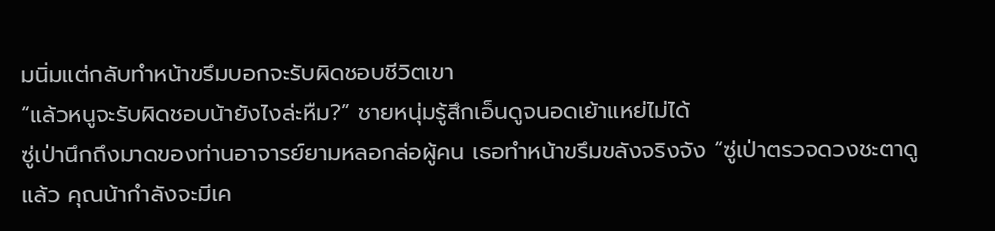มนิ่มแต่กลับทำหน้าขรึมบอกจะรับผิดชอบชีวิตเขา
“แล้วหนูจะรับผิดชอบน้ายังไงล่ะหืม?” ชายหนุ่มรู้สึกเอ็นดูจนอดเย้าแหย่ไม่ได้
ซู่เป่านึกถึงมาดของท่านอาจารย์ยามหลอกล่อผู้คน เธอทำหน้าขรึมขลังจริงจัง “ซู่เป่าตรวจดวงชะตาดูแล้ว คุณน้ากำลังจะมีเค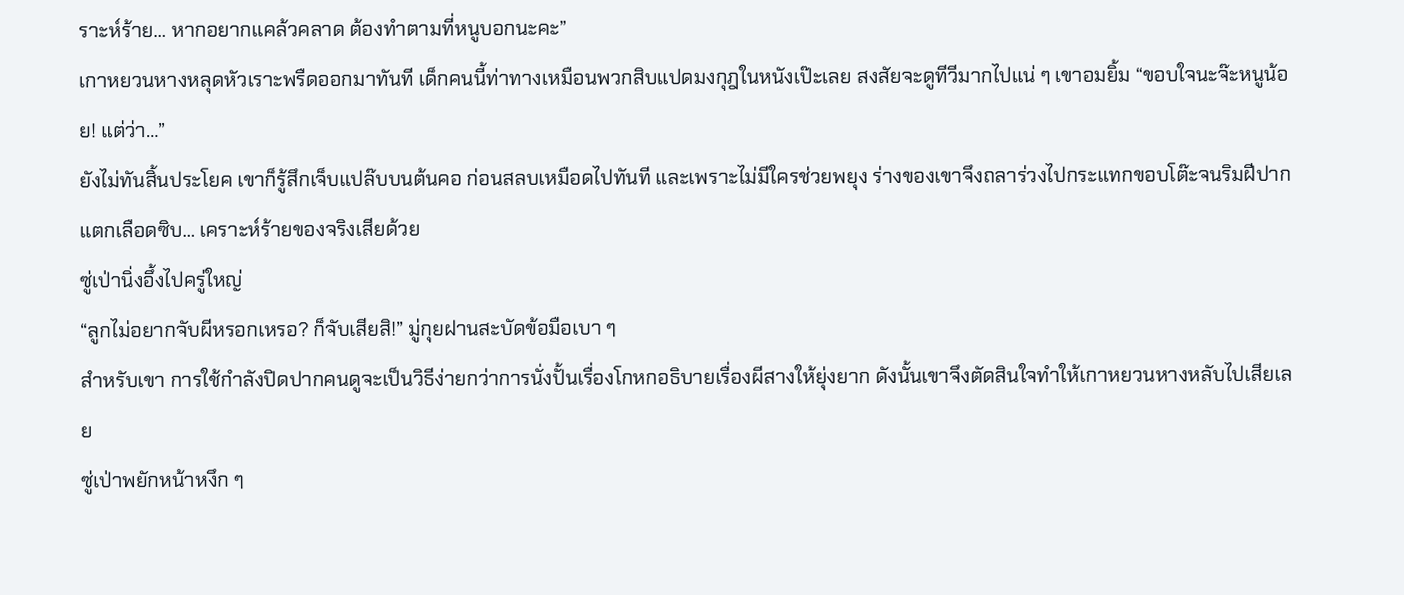ราะห์ร้าย… หากอยากแคล้วคลาด ต้องทำตามที่หนูบอกนะคะ”
เกาหยวนหางหลุดหัวเราะพรืดออกมาทันที เด็กคนนี้ท่าทางเหมือนพวกสิบแปดมงกุฎในหนังเป๊ะเลย สงสัยจะดูทีวีมากไปแน่ ๆ เขาอมยิ้ม “ขอบใจนะจ๊ะหนูน้อย! แต่ว่า…”
ยังไม่ทันสิ้นประโยค เขาก็รู้สึกเจ็บแปล๊บบนต้นคอ ก่อนสลบเหมือดไปทันที และเพราะไม่มีใครช่วยพยุง ร่างของเขาจึงถลาร่วงไปกระแทกขอบโต๊ะจนริมฝีปากแตกเลือดซิบ… เคราะห์ร้ายของจริงเสียด้วย
ซู่เป่านิ่งอึ้งไปครู่ใหญ่
“ลูกไม่อยากจับผีหรอกเหรอ? ก็จับเสียสิ!” มู่กุยฝานสะบัดข้อมือเบา ๆ
สำหรับเขา การใช้กำลังปิดปากคนดูจะเป็นวิธีง่ายกว่าการนั่งปั้นเรื่องโกหกอธิบายเรื่องผีสางให้ยุ่งยาก ดังนั้นเขาจึงตัดสินใจทำให้เกาหยวนหางหลับไปเสียเลย
ซู่เป่าพยักหน้าหงึก ๆ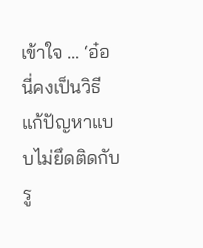เข้าใจ … ‘อ๋อ นี่คงเป็นวิธีแก้ปัญหาแบบไม่ยึดติดกับรู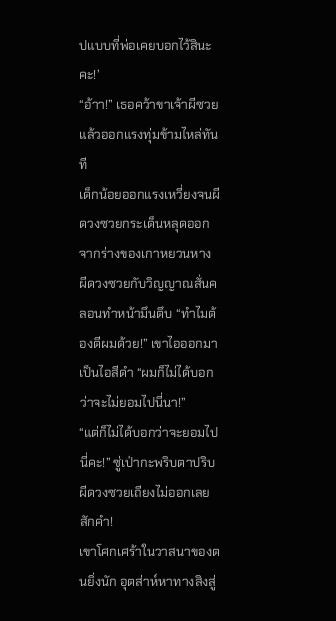ปแบบที่พ่อเคยบอกไว้สินะคะ!’
“อ้าา!” เธอคว้าขาเจ้าผีซวยแล้วออกแรงทุ่มข้ามไหล่ทันที
เด็กน้อยออกแรงเหวี่ยงจนผีดวงซวยกระเด็นหลุดออกจากร่างของเกาหยวนหาง ผีดวงซวยกับวิญญาณสั่นคลอนทำหน้ามึนตึบ “ทำไมต้องตีผมด้วย!” เขาไอออกมาเป็นไอสีดำ “ผมก็ไม่ได้บอกว่าจะไม่ยอมไปนี่นา!”
“แต่ก็ไม่ได้บอกว่าจะยอมไปนี่คะ!” ซู่เป่ากะพริบตาปริบ
ผีดวงซวยเถียงไม่ออกเลยสักคำ!
เขาโศกเศร้าในวาสนาของตนยิ่งนัก อุตส่าห์หาทางสิงสู่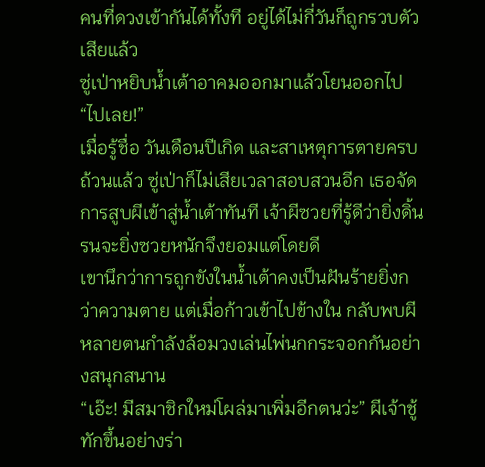คนที่ดวงเข้ากันได้ทั้งที อยู่ได้ไม่กี่วันก็ถูกรวบตัวเสียแล้ว
ซู่เป่าหยิบน้ำเต้าอาคมออกมาแล้วโยนออกไป “ไปเลย!”
เมื่อรู้ชื่อ วันเดือนปีเกิด และสาเหตุการตายครบถ้วนแล้ว ซู่เป่าก็ไม่เสียเวลาสอบสวนอีก เธอจัดการสูบผีเข้าสู่น้ำเต้าทันที เจ้าผีซวยที่รู้ดีว่ายิ่งดิ้นรนจะยิ่งซวยหนักจึงยอมแต่โดยดี
เขานึกว่าการถูกขังในน้ำเต้าคงเป็นฝันร้ายยิ่งกว่าความตาย แต่เมื่อก้าวเข้าไปข้างใน กลับพบผีหลายตนกำลังล้อมวงเล่นไพ่นกกระจอกกันอย่างสนุกสนาน
“เอ๊ะ! มีสมาชิกใหม่โผล่มาเพิ่มอีกตนว่ะ” ผีเจ้าชู้ทักขึ้นอย่างร่า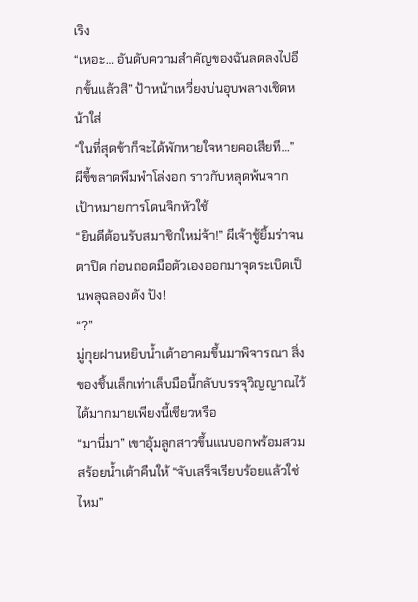เริง
“เหอะ… อันดับความสำคัญของฉันลดลงไปอีกขั้นแล้วสิ” ป้าหน้าเหวี่ยงบ่นอุบพลางเชิดหน้าใส่
“ในที่สุดข้าก็จะได้พักหายใจหายคอเสียที…” ผีขี้ขลาดพึมพำโล่งอก ราวกับหลุดพ้นจากเป้าหมายการโดนจิกหัวใช้
“ยินดีต้อนรับสมาชิกใหม่จ้า!” ผีเจ้าชู้ยิ้มร่าจนตาปิด ก่อนถอดมือตัวเองออกมาจุดระเบิดเป็นพลุฉลองดัง ปัง!
“?”
มู่กุยฝานหยิบน้ำเต้าอาคมขึ้นมาพิจารณา สิ่งของชิ้นเล็กเท่าเล็บมือนี้กลับบรรจุวิญญาณไว้ได้มากมายเพียงนี้เชียวหรือ
“มานี่มา” เขาอุ้มลูกสาวขึ้นแนบอกพร้อมสวมสร้อยน้ำเต้าคืนให้ “จับเสร็จเรียบร้อยแล้วใช่ไหม”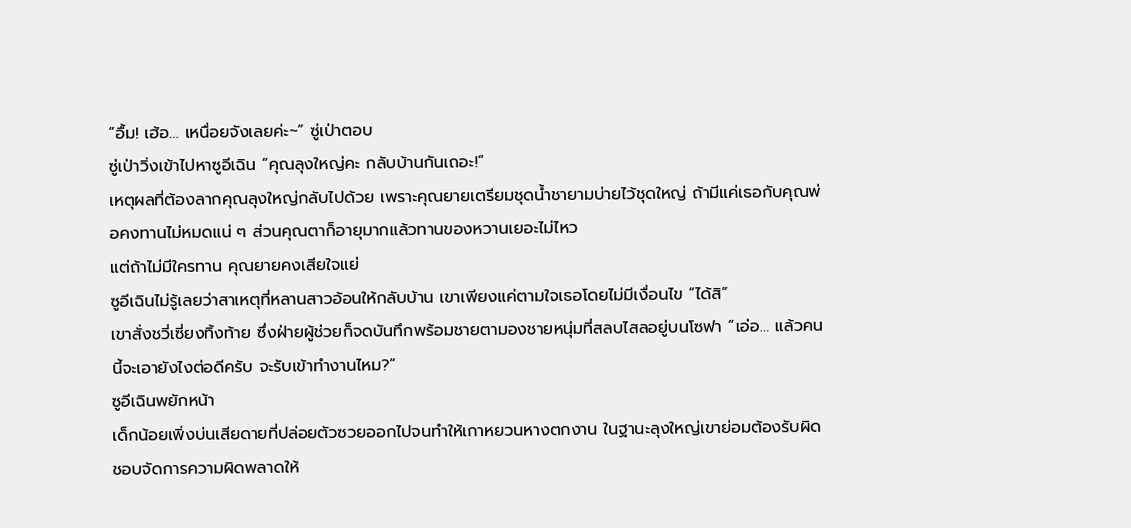“อื้ม! เฮ้อ… เหนื่อยจังเลยค่ะ~” ซู่เป่าตอบ
ซู่เป่าวิ่งเข้าไปหาซูอีเฉิน “คุณลุงใหญ่คะ กลับบ้านกันเถอะ!”
เหตุผลที่ต้องลากคุณลุงใหญ่กลับไปด้วย เพราะคุณยายเตรียมชุดน้ำชายามบ่ายไว้ชุดใหญ่ ถ้ามีแค่เธอกับคุณพ่อคงทานไม่หมดแน่ ๆ ส่วนคุณตาก็อายุมากแล้วทานของหวานเยอะไม่ไหว
แต่ถ้าไม่มีใครทาน คุณยายคงเสียใจแย่
ซูอีเฉินไม่รู้เลยว่าสาเหตุที่หลานสาวอ้อนให้กลับบ้าน เขาเพียงแค่ตามใจเธอโดยไม่มีเงื่อนไข “ได้สิ”
เขาสั่งชวี่เซี่ยงทิ้งท้าย ซึ่งฝ่ายผู้ช่วยก็จดบันทึกพร้อมชายตามองชายหนุ่มที่สลบไสลอยู่บนโซฟา “เอ่อ… แล้วคนนี้จะเอายังไงต่อดีครับ จะรับเข้าทำงานไหม?”
ซูอีเฉินพยักหน้า
เด็กน้อยเพิ่งบ่นเสียดายที่ปล่อยตัวซวยออกไปจนทำให้เกาหยวนหางตกงาน ในฐานะลุงใหญ่เขาย่อมต้องรับผิดชอบจัดการความผิดพลาดให้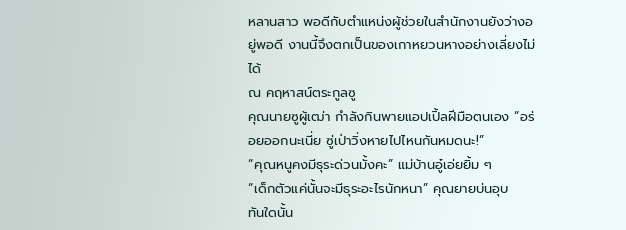หลานสาว พอดีกับตำแหน่งผู้ช่วยในสำนักงานยังว่างอยู่พอดี งานนี้จึงตกเป็นของเกาหยวนหางอย่างเลี่ยงไม่ได้
ณ คฤหาสน์ตระกูลซู
คุณนายซูผู้เฒ่า กำลังกินพายแอปเปิ้ลฝีมือตนเอง “อร่อยออกนะเนี่ย ซู่เป่าวิ่งหายไปไหนกันหมดนะ!”
“คุณหนูคงมีธุระด่วนมั้งคะ” แม่บ้านอู๋เอ่ยยิ้ม ๆ
“เด็กตัวแค่นั้นจะมีธุระอะไรนักหนา” คุณยายบ่นอุบ
ทันใดนั้น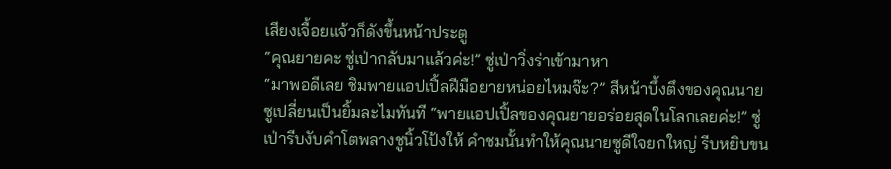เสียงเจื้อยแจ้วก็ดังขึ้นหน้าประตู
“คุณยายคะ ซู่เป่ากลับมาแล้วค่ะ!” ซู่เป่าวิ่งร่าเข้ามาหา
“มาพอดีเลย ชิมพายแอปเปิ้ลฝีมือยายหน่อยไหมจ๊ะ?” สีหน้าบึ้งตึงของคุณนายซูเปลี่ยนเป็นยิ้มละไมทันที “พายแอปเปิ้ลของคุณยายอร่อยสุดในโลกเลยค่ะ!” ซู่เป่ารีบงับคำโตพลางชูนิ้วโป้งให้ คำชมนั้นทำให้คุณนายซูดีใจยกใหญ่ รีบหยิบขน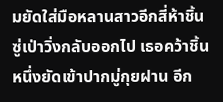มยัดใส่มือหลานสาวอีกสี่ห้าชิ้น
ซู่เป่าวิ่งกลับออกไป เธอคว้าชิ้นหนึ่งยัดเข้าปากมู่กุยฝาน อีก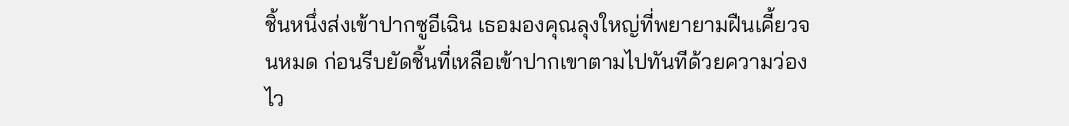ชิ้นหนึ่งส่งเข้าปากซูอีเฉิน เธอมองคุณลุงใหญ่ที่พยายามฝืนเคี้ยวจนหมด ก่อนรีบยัดชิ้นที่เหลือเข้าปากเขาตามไปทันทีด้วยความว่องไว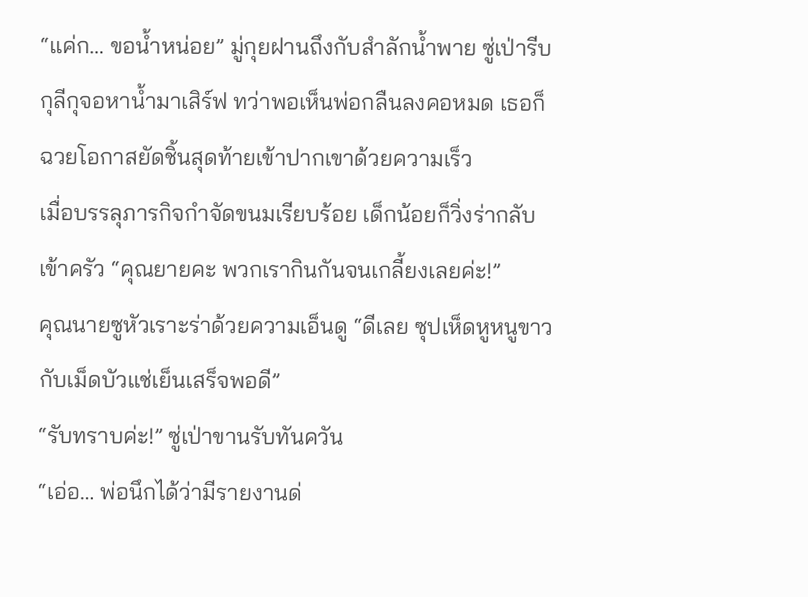“แค่ก… ขอน้ำหน่อย” มู่กุยฝานถึงกับสำลักน้ำพาย ซู่เป่ารีบกุลีกุจอหาน้ำมาเสิร์ฟ ทว่าพอเห็นพ่อกลืนลงคอหมด เธอก็ฉวยโอกาสยัดชิ้นสุดท้ายเข้าปากเขาด้วยความเร็ว
เมื่อบรรลุภารกิจกำจัดขนมเรียบร้อย เด็กน้อยก็วิ่งร่ากลับเข้าครัว “คุณยายคะ พวกเรากินกันจนเกลี้ยงเลยค่ะ!”
คุณนายซูหัวเราะร่าด้วยความเอ็นดู “ดีเลย ซุปเห็ดหูหนูขาวกับเม็ดบัวแช่เย็นเสร็จพอดี”
“รับทราบค่ะ!” ซู่เป่าขานรับทันควัน
“เอ่อ… พ่อนึกได้ว่ามีรายงานด่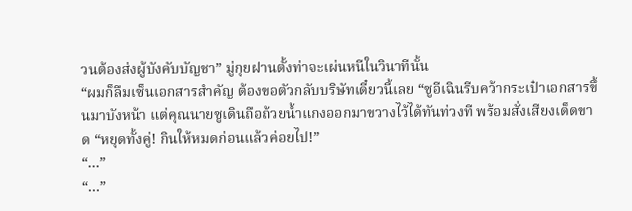วนต้องส่งผู้บังคับบัญชา” มู่กุยฝานตั้งท่าจะเผ่นหนีในวินาทีนั้น
“ผมก็ลืมเซ็นเอกสารสำคัญ ต้องขอตัวกลับบริษัทเดี๋ยวนี้เลย “ซูอีเฉินรีบคว้ากระเป๋าเอกสารขึ้นมาบังหน้า แต่คุณนายซูเดินถือถ้วยน้ำแกงออกมาขวางไว้ได้ทันท่วงที พร้อมสั่งเสียงเด็ดขาด “หยุดทั้งคู่! กินให้หมดก่อนแล้วค่อยไป!”
“…”
“…”